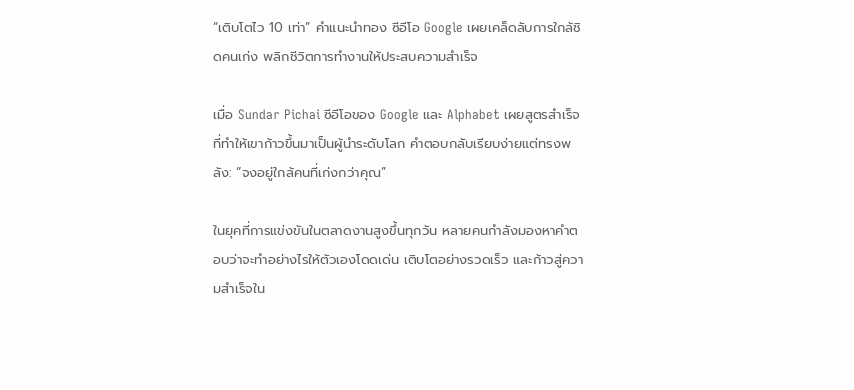“เติบโตไว 10 เท่า” คำแนะนำทอง ซีอีโอ Google เผยเคล็ดลับการใกล้ชิดคนเก่ง พลิกชีวิตการทำงานให้ประสบความสำเร็จ

เมื่อ Sundar Pichai ซีอีโอของ Google และ Alphabet เผยสูตรสำเร็จที่ทำให้เขาก้าวขึ้นมาเป็นผู้นำระดับโลก คำตอบกลับเรียบง่ายแต่ทรงพลัง: “จงอยู่ใกล้คนที่เก่งกว่าคุณ”

ในยุคที่การแข่งขันในตลาดงานสูงขึ้นทุกวัน หลายคนกำลังมองหาคำตอบว่าจะทำอย่างไรให้ตัวเองโดดเด่น เติบโตอย่างรวดเร็ว และก้าวสู่ความสำเร็จใน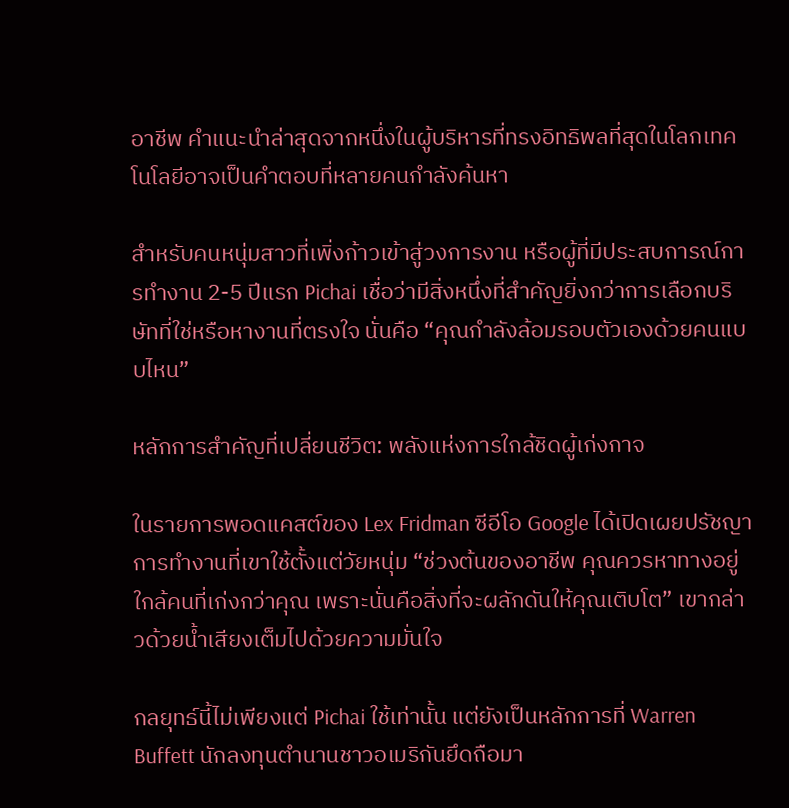อาชีพ คำแนะนำล่าสุดจากหนึ่งในผู้บริหารที่ทรงอิทธิพลที่สุดในโลกเทคโนโลยีอาจเป็นคำตอบที่หลายคนกำลังค้นหา

สำหรับคนหนุ่มสาวที่เพิ่งก้าวเข้าสู่วงการงาน หรือผู้ที่มีประสบการณ์การทำงาน 2-5 ปีแรก Pichai เชื่อว่ามีสิ่งหนึ่งที่สำคัญยิ่งกว่าการเลือกบริษัทที่ใช่หรือหางานที่ตรงใจ นั่นคือ “คุณกำลังล้อมรอบตัวเองด้วยคนแบบไหน”

หลักการสำคัญที่เปลี่ยนชีวิต: พลังแห่งการใกล้ชิดผู้เก่งกาจ

ในรายการพอดแคสต์ของ Lex Fridman ซีอีโอ Google ได้เปิดเผยปรัชญาการทำงานที่เขาใช้ตั้งแต่วัยหนุ่ม “ช่วงต้นของอาชีพ คุณควรหาทางอยู่ใกล้คนที่เก่งกว่าคุณ เพราะนั่นคือสิ่งที่จะผลักดันให้คุณเติบโต” เขากล่าวด้วยน้ำเสียงเต็มไปด้วยความมั่นใจ

กลยุทธ์นี้ไม่เพียงแต่ Pichai ใช้เท่านั้น แต่ยังเป็นหลักการที่ Warren Buffett นักลงทุนตำนานชาวอเมริกันยึดถือมา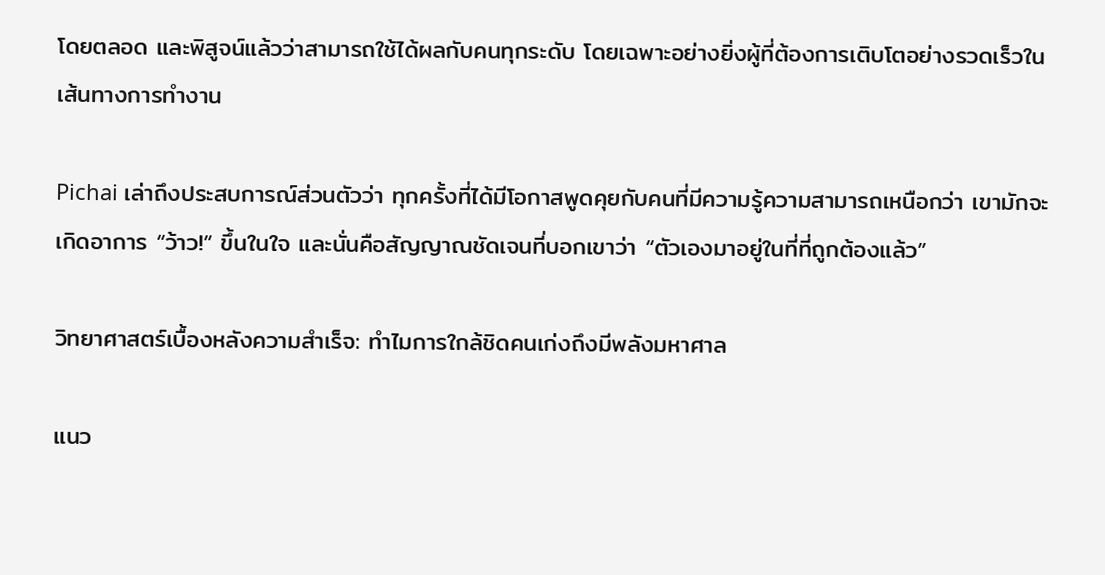โดยตลอด และพิสูจน์แล้วว่าสามารถใช้ได้ผลกับคนทุกระดับ โดยเฉพาะอย่างยิ่งผู้ที่ต้องการเติบโตอย่างรวดเร็วในเส้นทางการทำงาน

Pichai เล่าถึงประสบการณ์ส่วนตัวว่า ทุกครั้งที่ได้มีโอกาสพูดคุยกับคนที่มีความรู้ความสามารถเหนือกว่า เขามักจะเกิดอาการ “ว้าว!” ขึ้นในใจ และนั่นคือสัญญาณชัดเจนที่บอกเขาว่า “ตัวเองมาอยู่ในที่ที่ถูกต้องแล้ว”

วิทยาศาสตร์เบื้องหลังความสำเร็จ: ทำไมการใกล้ชิดคนเก่งถึงมีพลังมหาศาล

แนว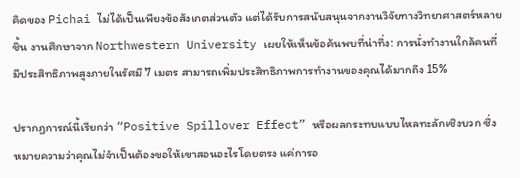คิดของ Pichai ไม่ได้เป็นเพียงข้อสังเกตส่วนตัว แต่ได้รับการสนับสนุนจากงานวิจัยทางวิทยาศาสตร์หลายชิ้น งานศึกษาจาก Northwestern University เผยให้เห็นข้อค้นพบที่น่าทึ่ง: การนั่งทำงานใกล้คนที่มีประสิทธิภาพสูงภายในรัศมี 7 เมตร สามารถเพิ่มประสิทธิภาพการทำงานของคุณได้มากถึง 15%

ปรากฏการณ์นี้เรียกว่า “Positive Spillover Effect” หรือผลกระทบแบบไหลทะลักเชิงบวก ซึ่งหมายความว่าคุณไม่จำเป็นต้องขอให้เขาสอนอะไรโดยตรง แค่การอ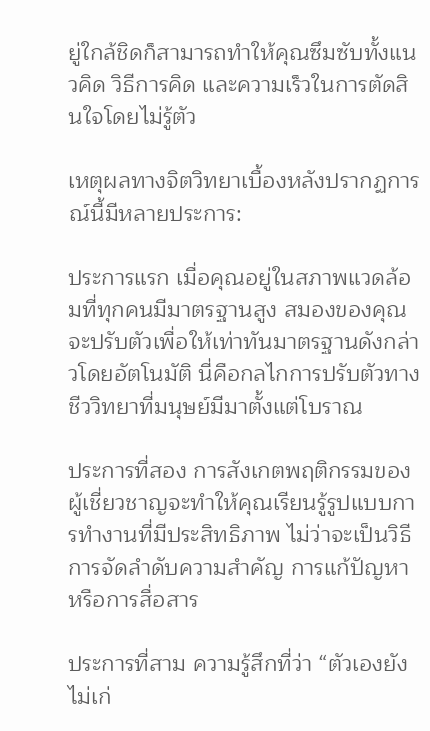ยู่ใกล้ชิดก็สามารถทำให้คุณซึมซับทั้งแนวคิด วิธีการคิด และความเร็วในการตัดสินใจโดยไม่รู้ตัว

เหตุผลทางจิตวิทยาเบื้องหลังปรากฏการณ์นี้มีหลายประการ:

ประการแรก เมื่อคุณอยู่ในสภาพแวดล้อมที่ทุกคนมีมาตรฐานสูง สมองของคุณจะปรับตัวเพื่อให้เท่าทันมาตรฐานดังกล่าวโดยอัตโนมัติ นี่คือกลไกการปรับตัวทางชีววิทยาที่มนุษย์มีมาตั้งแต่โบราณ

ประการที่สอง การสังเกตพฤติกรรมของผู้เชี่ยวชาญจะทำให้คุณเรียนรู้รูปแบบการทำงานที่มีประสิทธิภาพ ไม่ว่าจะเป็นวิธีการจัดลำดับความสำคัญ การแก้ปัญหา หรือการสื่อสาร

ประการที่สาม ความรู้สึกที่ว่า “ตัวเองยังไม่เก่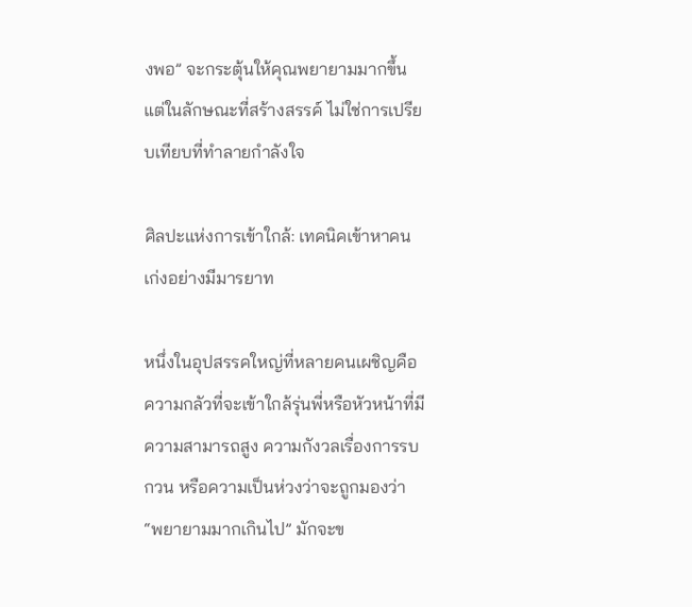งพอ” จะกระตุ้นให้คุณพยายามมากขึ้น แต่ในลักษณะที่สร้างสรรค์ ไม่ใช่การเปรียบเทียบที่ทำลายกำลังใจ

ศิลปะแห่งการเข้าใกล้: เทคนิคเข้าหาคนเก่งอย่างมีมารยาท

หนึ่งในอุปสรรคใหญ่ที่หลายคนเผชิญคือความกลัวที่จะเข้าใกล้รุ่นพี่หรือหัวหน้าที่มีความสามารถสูง ความกังวลเรื่องการรบกวน หรือความเป็นห่วงว่าจะถูกมองว่า “พยายามมากเกินไป” มักจะข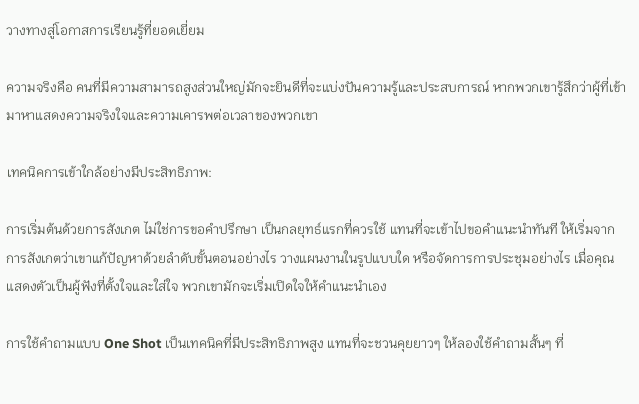วางทางสู่โอกาสการเรียนรู้ที่ยอดเยี่ยม

ความจริงคือ คนที่มีความสามารถสูงส่วนใหญ่มักจะยินดีที่จะแบ่งปันความรู้และประสบการณ์ หากพวกเขารู้สึกว่าผู้ที่เข้ามาหาแสดงความจริงใจและความเคารพต่อเวลาของพวกเขา

เทคนิคการเข้าใกล้อย่างมีประสิทธิภาพ:

การเริ่มต้นด้วยการสังเกต ไม่ใช่การขอคำปรึกษา เป็นกลยุทธ์แรกที่ควรใช้ แทนที่จะเข้าไปขอคำแนะนำทันที ให้เริ่มจากการสังเกตว่าเขาแก้ปัญหาด้วยลำดับขั้นตอนอย่างไร วางแผนงานในรูปแบบใด หรือจัดการการประชุมอย่างไร เมื่อคุณแสดงตัวเป็นผู้ฟังที่ตั้งใจและใส่ใจ พวกเขามักจะเริ่มเปิดใจให้คำแนะนำเอง

การใช้คำถามแบบ One Shot เป็นเทคนิคที่มีประสิทธิภาพสูง แทนที่จะชวนคุยยาวๆ ให้ลองใช้คำถามสั้นๆ ที่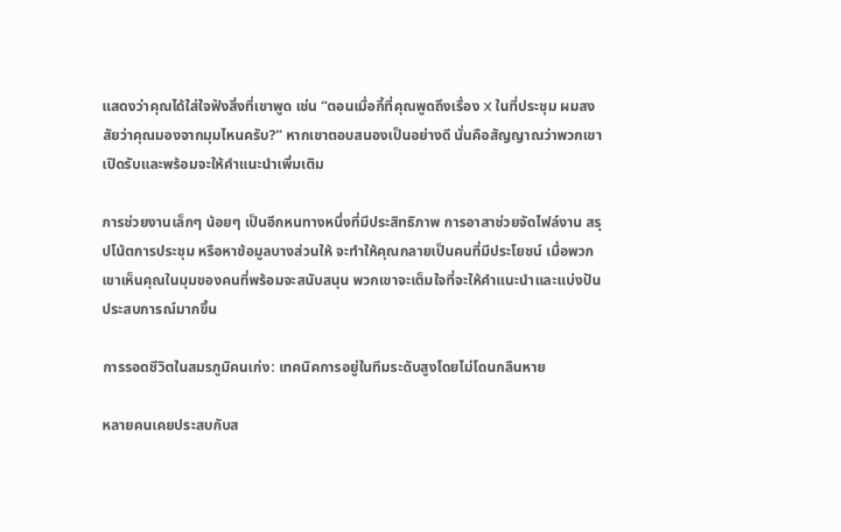แสดงว่าคุณได้ใส่ใจฟังสิ่งที่เขาพูด เช่น “ตอนเมื่อกี้ที่คุณพูดถึงเรื่อง X ในที่ประชุม ผมสงสัยว่าคุณมองจากมุมไหนครับ?” หากเขาตอบสนองเป็นอย่างดี นั่นคือสัญญาณว่าพวกเขาเปิดรับและพร้อมจะให้คำแนะนำเพิ่มเติม

การช่วยงานเล็กๆ น้อยๆ เป็นอีกหนทางหนึ่งที่มีประสิทธิภาพ การอาสาช่วยจัดไฟล์งาน สรุปโน้ตการประชุม หรือหาข้อมูลบางส่วนให้ จะทำให้คุณกลายเป็นคนที่มีประโยชน์ เมื่อพวกเขาเห็นคุณในมุมของคนที่พร้อมจะสนับสนุน พวกเขาจะเต็มใจที่จะให้คำแนะนำและแบ่งปันประสบการณ์มากขึ้น

การรอดชีวิตในสมรภูมิคนเก่ง: เทคนิคการอยู่ในทีมระดับสูงโดยไม่โดนกลืนหาย

หลายคนเคยประสบกับส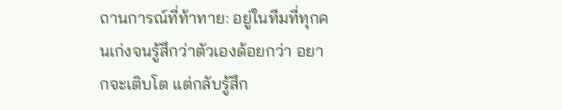ถานการณ์ที่ท้าทาย: อยู่ในทีมที่ทุกคนเก่งจนรู้สึกว่าตัวเองด้อยกว่า อยากจะเติบโต แต่กลับรู้สึก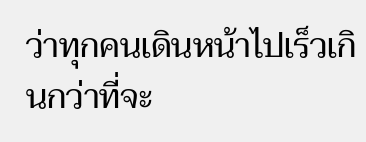ว่าทุกคนเดินหน้าไปเร็วเกินกว่าที่จะ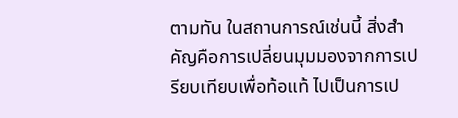ตามทัน ในสถานการณ์เช่นนี้ สิ่งสำคัญคือการเปลี่ยนมุมมองจากการเปรียบเทียบเพื่อท้อแท้ ไปเป็นการเป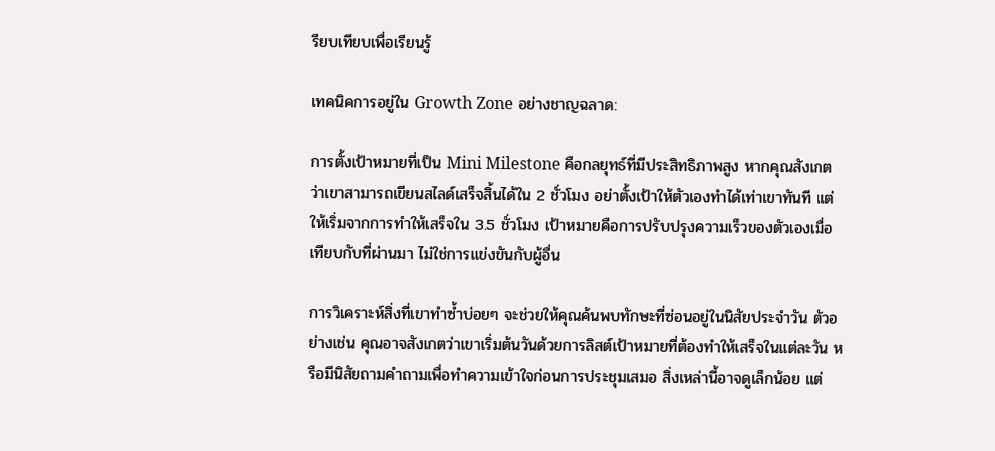รียบเทียบเพื่อเรียนรู้

เทคนิคการอยู่ใน Growth Zone อย่างชาญฉลาด:

การตั้งเป้าหมายที่เป็น Mini Milestone คือกลยุทธ์ที่มีประสิทธิภาพสูง หากคุณสังเกตว่าเขาสามารถเขียนสไลด์เสร็จสิ้นได้ใน 2 ชั่วโมง อย่าตั้งเป้าให้ตัวเองทำได้เท่าเขาทันที แต่ให้เริ่มจากการทำให้เสร็จใน 3.5 ชั่วโมง เป้าหมายคือการปรับปรุงความเร็วของตัวเองเมื่อเทียบกับที่ผ่านมา ไม่ใช่การแข่งขันกับผู้อื่น

การวิเคราะห์สิ่งที่เขาทำซ้ำบ่อยๆ จะช่วยให้คุณค้นพบทักษะที่ซ่อนอยู่ในนิสัยประจำวัน ตัวอย่างเช่น คุณอาจสังเกตว่าเขาเริ่มต้นวันด้วยการลิสต์เป้าหมายที่ต้องทำให้เสร็จในแต่ละวัน หรือมีนิสัยถามคำถามเพื่อทำความเข้าใจก่อนการประชุมเสมอ สิ่งเหล่านี้อาจดูเล็กน้อย แต่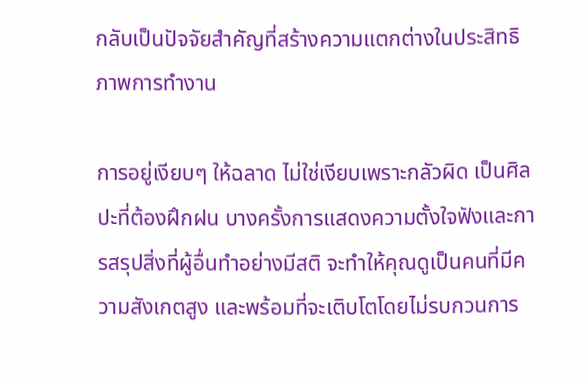กลับเป็นปัจจัยสำคัญที่สร้างความแตกต่างในประสิทธิภาพการทำงาน

การอยู่เงียบๆ ให้ฉลาด ไม่ใช่เงียบเพราะกลัวผิด เป็นศิลปะที่ต้องฝึกฝน บางครั้งการแสดงความตั้งใจฟังและการสรุปสิ่งที่ผู้อื่นทำอย่างมีสติ จะทำให้คุณดูเป็นคนที่มีความสังเกตสูง และพร้อมที่จะเติบโตโดยไม่รบกวนการ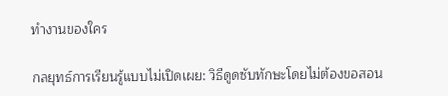ทำงานของใคร

กลยุทธ์การเรียนรู้แบบไม่เปิดเผย: วิธีดูดซับทักษะโดยไม่ต้องขอสอน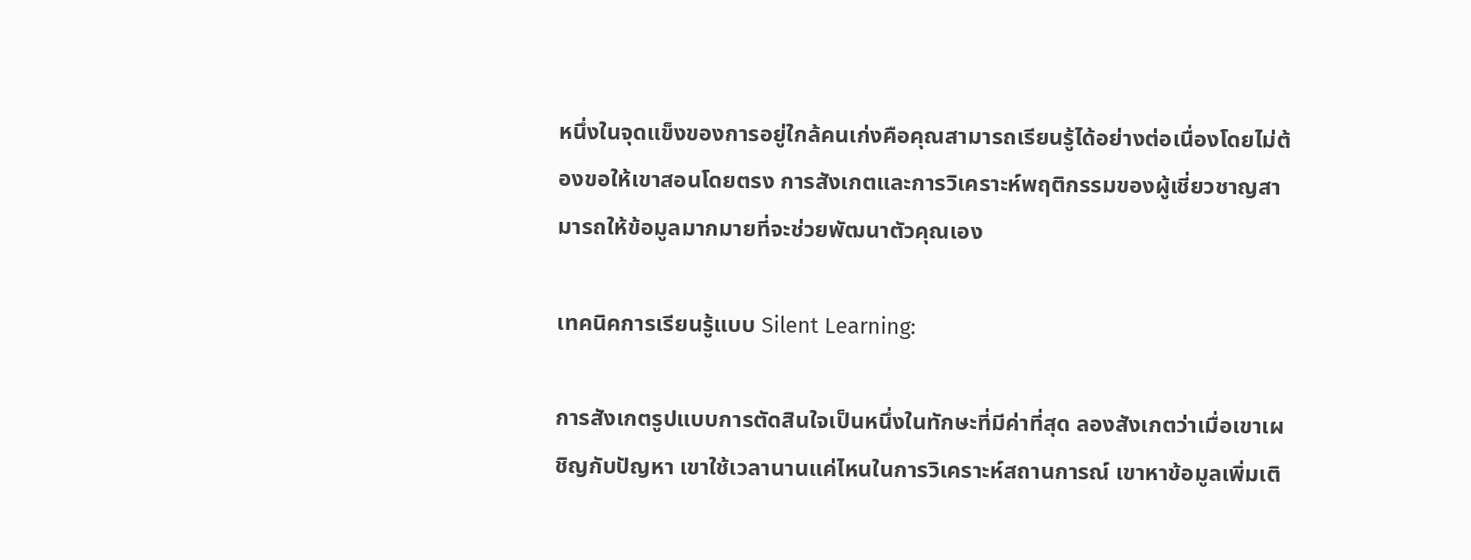หนึ่งในจุดแข็งของการอยู่ใกล้คนเก่งคือคุณสามารถเรียนรู้ได้อย่างต่อเนื่องโดยไม่ต้องขอให้เขาสอนโดยตรง การสังเกตและการวิเคราะห์พฤติกรรมของผู้เชี่ยวชาญสามารถให้ข้อมูลมากมายที่จะช่วยพัฒนาตัวคุณเอง

เทคนิคการเรียนรู้แบบ Silent Learning:

การสังเกตรูปแบบการตัดสินใจเป็นหนึ่งในทักษะที่มีค่าที่สุด ลองสังเกตว่าเมื่อเขาเผชิญกับปัญหา เขาใช้เวลานานแค่ไหนในการวิเคราะห์สถานการณ์ เขาหาข้อมูลเพิ่มเติ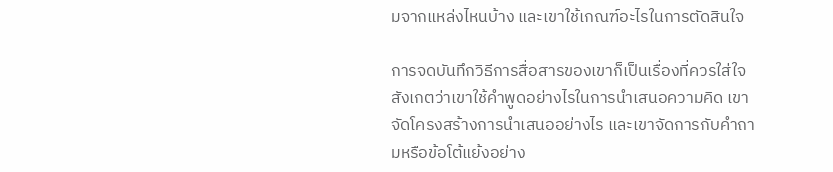มจากแหล่งไหนบ้าง และเขาใช้เกณฑ์อะไรในการตัดสินใจ

การจดบันทึกวิธีการสื่อสารของเขาก็เป็นเรื่องที่ควรใส่ใจ สังเกตว่าเขาใช้คำพูดอย่างไรในการนำเสนอความคิด เขาจัดโครงสร้างการนำเสนออย่างไร และเขาจัดการกับคำถามหรือข้อโต้แย้งอย่าง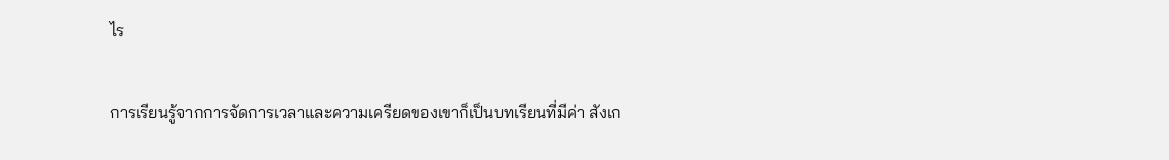ไร

การเรียนรู้จากการจัดการเวลาและความเครียดของเขาก็เป็นบทเรียนที่มีค่า สังเก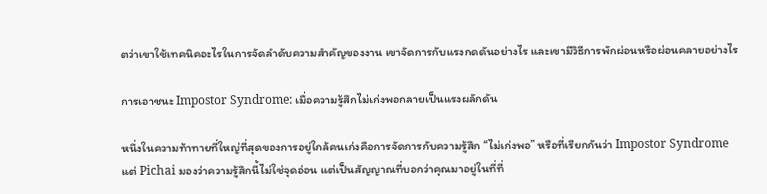ตว่าเขาใช้เทคนิคอะไรในการจัดลำดับความสำคัญของงาน เขาจัดการกับแรงกดดันอย่างไร และเขามีวิธีการพักผ่อนหรือผ่อนคลายอย่างไร

การเอาชนะ Impostor Syndrome: เมื่อความรู้สึกไม่เก่งพอกลายเป็นแรงผลักดัน

หนึ่งในความท้าทายที่ใหญ่ที่สุดของการอยู่ใกล้คนเก่งคือการจัดการกับความรู้สึก “ไม่เก่งพอ” หรือที่เรียกกันว่า Impostor Syndrome แต่ Pichai มองว่าความรู้สึกนี้ไม่ใช่จุดอ่อน แต่เป็นสัญญาณที่บอกว่าคุณมาอยู่ในที่ที่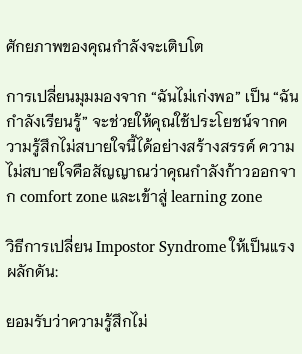ศักยภาพของคุณกำลังจะเติบโต

การเปลี่ยนมุมมองจาก “ฉันไม่เก่งพอ” เป็น “ฉันกำลังเรียนรู้” จะช่วยให้คุณใช้ประโยชน์จากความรู้สึกไม่สบายใจนี้ได้อย่างสร้างสรรค์ ความไม่สบายใจคือสัญญาณว่าคุณกำลังก้าวออกจาก comfort zone และเข้าสู่ learning zone

วิธีการเปลี่ยน Impostor Syndrome ให้เป็นแรงผลักดัน:

ยอมรับว่าความรู้สึกไม่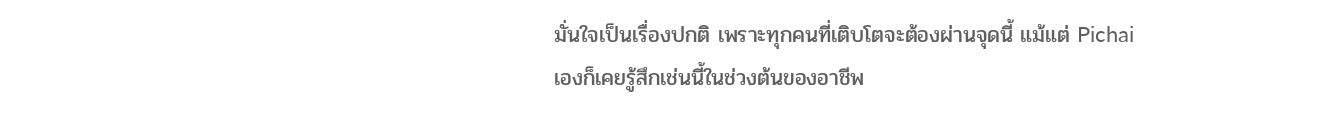มั่นใจเป็นเรื่องปกติ เพราะทุกคนที่เติบโตจะต้องผ่านจุดนี้ แม้แต่ Pichai เองก็เคยรู้สึกเช่นนี้ในช่วงต้นของอาชีพ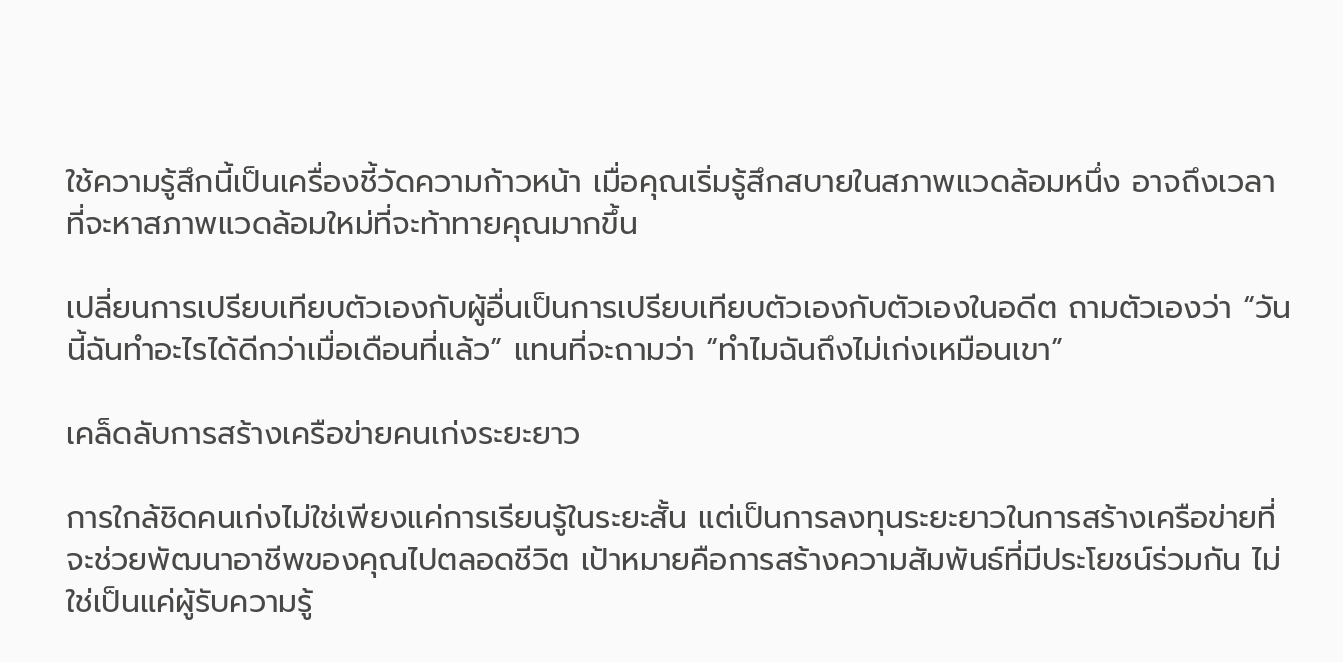ใช้ความรู้สึกนี้เป็นเครื่องชี้วัดความก้าวหน้า เมื่อคุณเริ่มรู้สึกสบายในสภาพแวดล้อมหนึ่ง อาจถึงเวลาที่จะหาสภาพแวดล้อมใหม่ที่จะท้าทายคุณมากขึ้น

เปลี่ยนการเปรียบเทียบตัวเองกับผู้อื่นเป็นการเปรียบเทียบตัวเองกับตัวเองในอดีต ถามตัวเองว่า “วันนี้ฉันทำอะไรได้ดีกว่าเมื่อเดือนที่แล้ว” แทนที่จะถามว่า “ทำไมฉันถึงไม่เก่งเหมือนเขา”

เคล็ดลับการสร้างเครือข่ายคนเก่งระยะยาว

การใกล้ชิดคนเก่งไม่ใช่เพียงแค่การเรียนรู้ในระยะสั้น แต่เป็นการลงทุนระยะยาวในการสร้างเครือข่ายที่จะช่วยพัฒนาอาชีพของคุณไปตลอดชีวิต เป้าหมายคือการสร้างความสัมพันธ์ที่มีประโยชน์ร่วมกัน ไม่ใช่เป็นแค่ผู้รับความรู้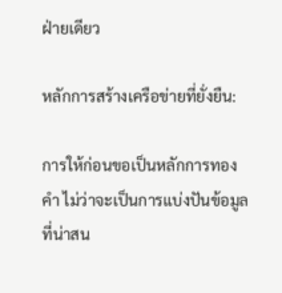ฝ่ายเดียว

หลักการสร้างเครือข่ายที่ยั่งยืน:

การให้ก่อนขอเป็นหลักการทองคำ ไม่ว่าจะเป็นการแบ่งปันข้อมูลที่น่าสน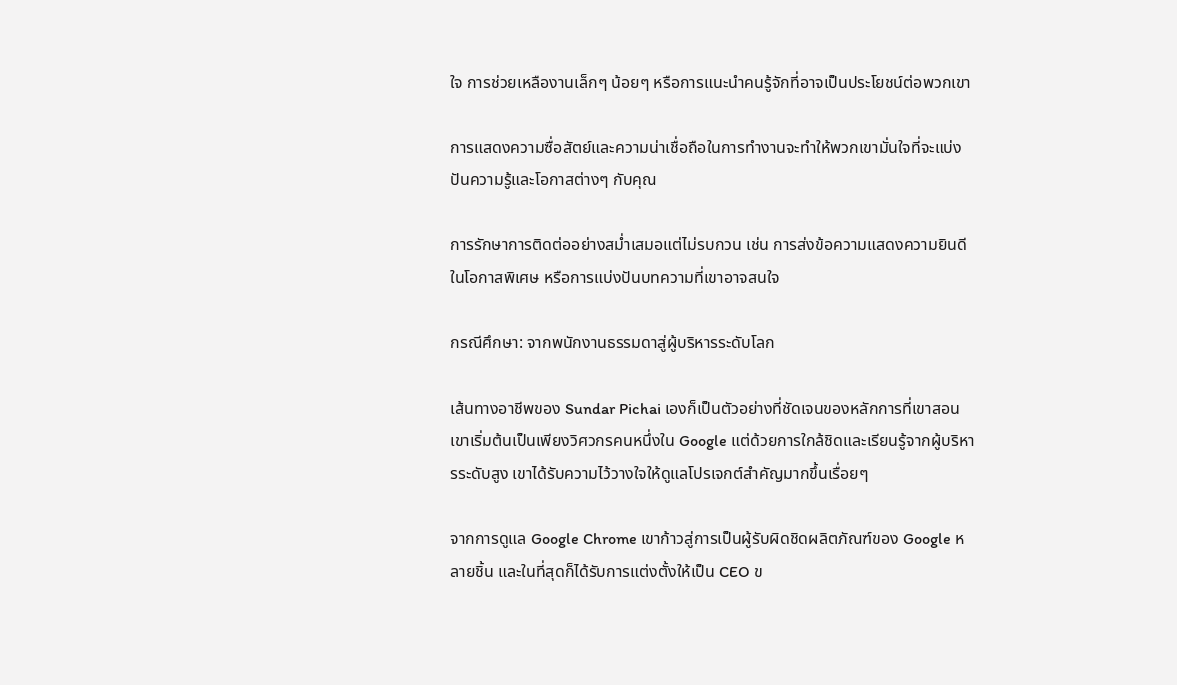ใจ การช่วยเหลืองานเล็กๆ น้อยๆ หรือการแนะนำคนรู้จักที่อาจเป็นประโยชน์ต่อพวกเขา

การแสดงความซื่อสัตย์และความน่าเชื่อถือในการทำงานจะทำให้พวกเขามั่นใจที่จะแบ่งปันความรู้และโอกาสต่างๆ กับคุณ

การรักษาการติดต่ออย่างสม่ำเสมอแต่ไม่รบกวน เช่น การส่งข้อความแสดงความยินดีในโอกาสพิเศษ หรือการแบ่งปันบทความที่เขาอาจสนใจ

กรณีศึกษา: จากพนักงานธรรมดาสู่ผู้บริหารระดับโลก

เส้นทางอาชีพของ Sundar Pichai เองก็เป็นตัวอย่างที่ชัดเจนของหลักการที่เขาสอน เขาเริ่มต้นเป็นเพียงวิศวกรคนหนึ่งใน Google แต่ด้วยการใกล้ชิดและเรียนรู้จากผู้บริหารระดับสูง เขาได้รับความไว้วางใจให้ดูแลโปรเจกต์สำคัญมากขึ้นเรื่อยๆ

จากการดูแล Google Chrome เขาก้าวสู่การเป็นผู้รับผิดชิดผลิตภัณฑ์ของ Google หลายชิ้น และในที่สุดก็ได้รับการแต่งตั้งให้เป็น CEO ข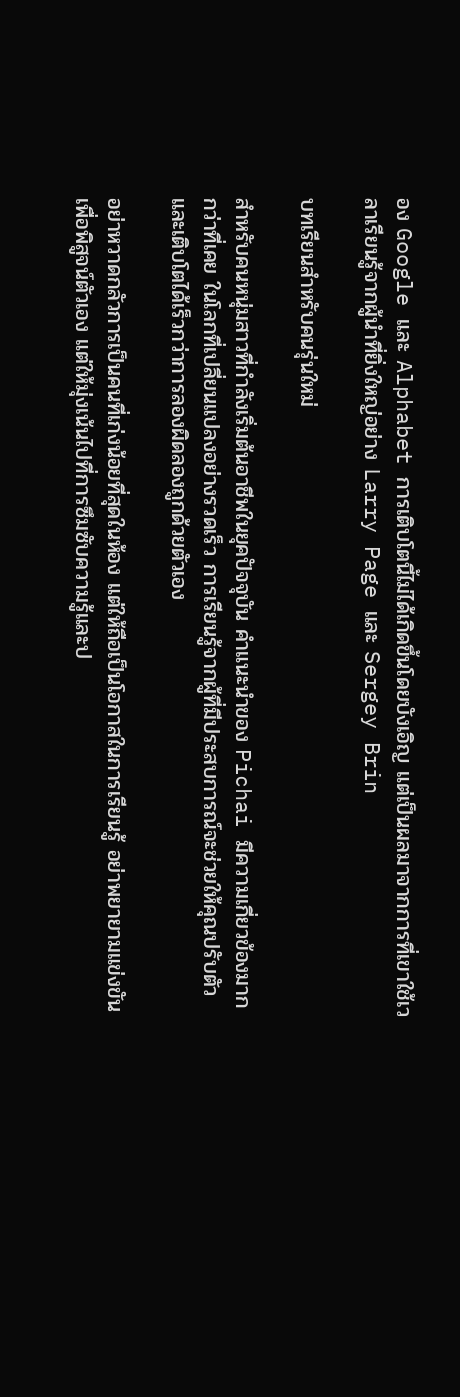อง Google และ Alphabet การเติบโตนี้ไม่ได้เกิดขึ้นโดยบังเอิญ แต่เป็นผลมาจากการที่เขาใช้เวลาเรียนรู้จากผู้นำที่ยิ่งใหญ่อย่าง Larry Page และ Sergey Brin

บทเรียนสำหรับคนรุ่นใหม่

สำหรับคนหนุ่มสาวที่กำลังเริ่มต้นอาชีพในยุคปัจจุบัน คำแนะนำของ Pichai มีความเกี่ยวข้องมากกว่าที่เคย ในโลกที่เปลี่ยนแปลงอย่างรวดเร็ว การเรียนรู้จากผู้ที่มีประสบการณ์จะช่วยให้คุณปรับตัวและเติบโตได้เร็วกว่าการลองผิดลองถูกด้วยตัวเอง

อย่าหวาดกลัวการเป็นคนที่เก่งน้อยที่สุดในห้อง แต่ให้ถือเป็นโอกาสในการเรียนรู้ อย่าพยายามแข่งขันเพื่อพิสูจน์ตัวเอง แต่ให้มุ่งเน้นไปที่การซึมซับความรู้และป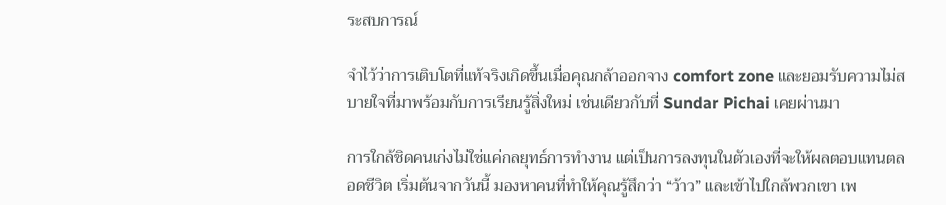ระสบการณ์

จำไว้ว่าการเติบโตที่แท้จริงเกิดขึ้นเมื่อคุณกล้าออกจาง comfort zone และยอมรับความไม่สบายใจที่มาพร้อมกับการเรียนรู้สิ่งใหม่ เช่นเดียวกับที่ Sundar Pichai เคยผ่านมา

การใกล้ชิดคนเก่งไม่ใช่แค่กลยุทธ์การทำงาน แต่เป็นการลงทุนในตัวเองที่จะให้ผลตอบแทนตลอดชีวิต เริ่มต้นจากวันนี้ มองหาคนที่ทำให้คุณรู้สึกว่า “ว้าว” และเข้าไปใกล้พวกเขา เพ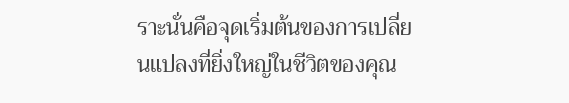ราะนั่นคือจุดเริ่มต้นของการเปลี่ยนแปลงที่ยิ่งใหญ่ในชีวิตของคุณ